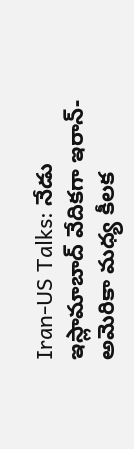Iran-US Talks: నేడు ఇస్లామాబాద్ వేదికగా ఇరాన్-అమెరికా మధ్య కీలక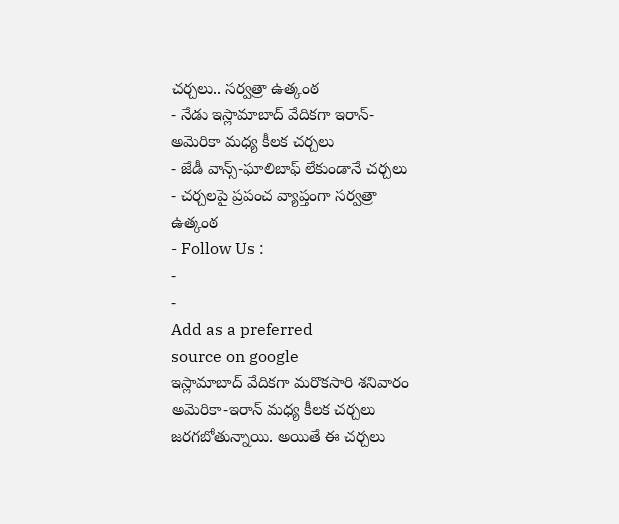చర్చలు.. సర్వత్రా ఉత్కంఠ
- నేడు ఇస్లామాబాద్ వేదికగా ఇరాన్-అమెరికా మధ్య కీలక చర్చలు
- జేడీ వాన్స్-ఘాలిబాఫ్ లేకుండానే చర్చలు
- చర్చలపై ప్రపంచ వ్యాప్తంగా సర్వత్రా ఉత్కంఠ
- Follow Us :
-
-
Add as a preferred
source on google
ఇస్లామాబాద్ వేదికగా మరొకసారి శనివారం అమెరికా-ఇరాన్ మధ్య కీలక చర్చలు జరగబోతున్నాయి. అయితే ఈ చర్చలు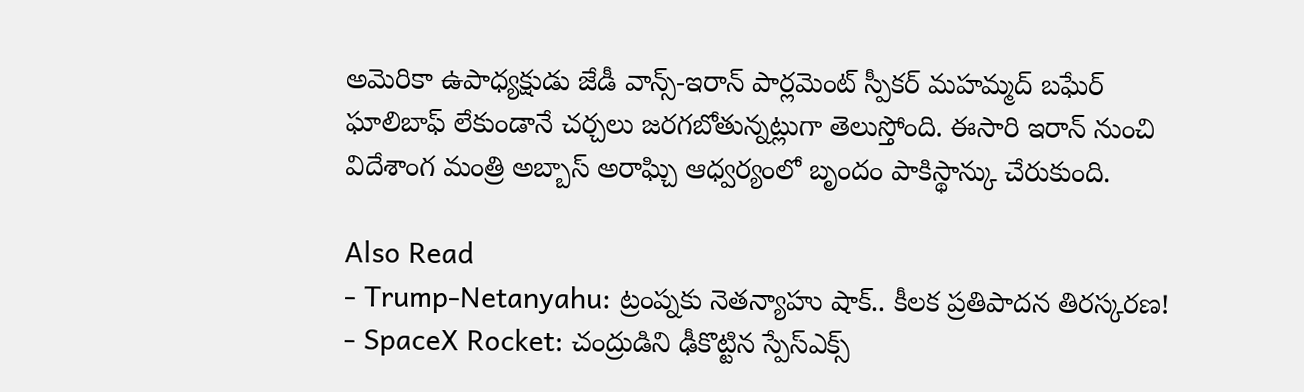అమెరికా ఉపాధ్యక్షుడు జేడీ వాన్స్-ఇరాన్ పార్లమెంట్ స్పీకర్ మహమ్మద్ బఘేర్ ఘాలిబాఫ్ లేకుండానే చర్చలు జరగబోతున్నట్లుగా తెలుస్తోంది. ఈసారి ఇరాన్ నుంచి విదేశాంగ మంత్రి అబ్బాస్ అరాఘ్చి ఆధ్వర్యంలో బృందం పాకిస్థాన్కు చేరుకుంది.

Also Read
- Trump-Netanyahu: ట్రంప్నకు నెతన్యాహు షాక్.. కీలక ప్రతిపాదన తిరస్కరణ!
- SpaceX Rocket: చంద్రుడిని ఢీకొట్టిన స్పేస్ఎక్స్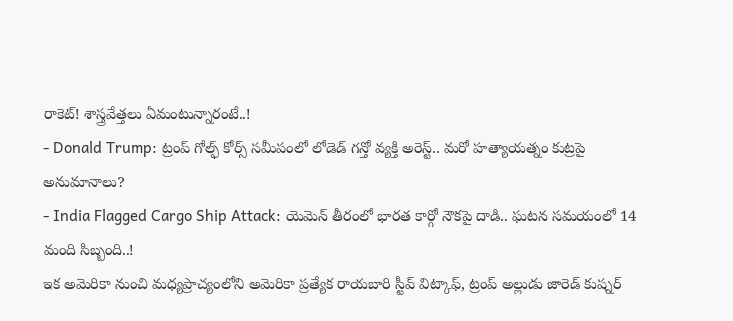రాకెట్! శాస్త్రవేత్తలు ఏమంటున్నారంటే..!
- Donald Trump: ట్రంప్ గోల్ఫ్ కోర్స్ సమీపంలో లోడెడ్ గన్తో వ్యక్తి అరెస్ట్.. మరో హత్యాయత్నం కుట్రపై అనుమానాలు?
- India Flagged Cargo Ship Attack: యెమెన్ తీరంలో భారత కార్గో నౌకపై దాడి.. ఘటన సమయంలో 14 మంది సిబ్బంది..!
ఇక అమెరికా నుంచి మధ్యప్రాచ్యంలోని అమెరికా ప్రత్యేక రాయబారి స్టీవ్ విట్కాఫ్, ట్రంప్ అల్లుడు జారెడ్ కుష్నర్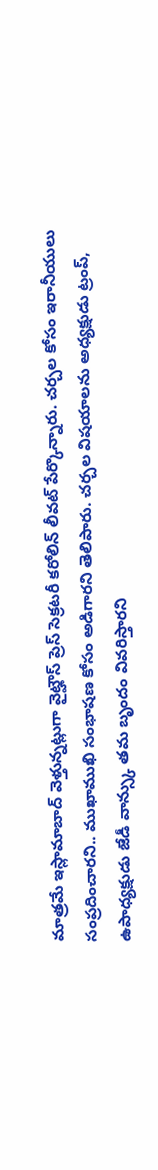మాత్రమే ఇస్లామాబాద్ వెళ్తున్నట్లుగా వైట్హౌస్ ప్రెస్ సెక్రటరీ కరోలిన్ లీవట్ పేర్కొన్నారు. చర్చల కోసం ఇరానీయులు సంప్రదించారని.. ముఖాముఖి సంభాషణ కోసం అడిగారని తెలిపారు. చర్చల విషయాలను అధ్యక్షుడు ట్రంప్, ఉపాధ్యక్షుడు జేడీ వాన్స్కు తమ బృందం వివరిస్తారని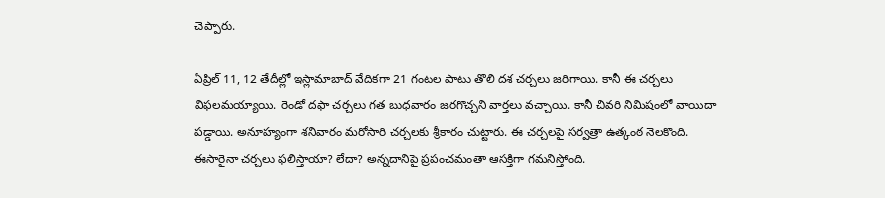చెప్పారు.

ఏప్రిల్ 11, 12 తేదీల్లో ఇస్లామాబాద్ వేదికగా 21 గంటల పాటు తొలి దశ చర్చలు జరిగాయి. కానీ ఈ చర్చలు విఫలమయ్యాయి. రెండో దఫా చర్చలు గత బుధవారం జరగొచ్చని వార్తలు వచ్చాయి. కానీ చివరి నిమిషంలో వాయిదా పడ్డాయి. అనూహ్యంగా శనివారం మరోసారి చర్చలకు శ్రీకారం చుట్టారు. ఈ చర్చలపై సర్వత్రా ఉత్కంఠ నెలకొంది. ఈసారైనా చర్చలు ఫలిస్తాయా? లేదా? అన్నదానిపై ప్రపంచమంతా ఆసక్తిగా గమనిస్తోంది.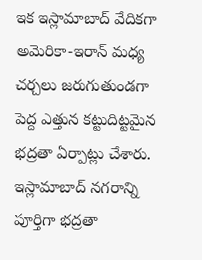ఇక ఇస్లామాబాద్ వేదికగా అమెరికా-ఇరాన్ మధ్య చర్చలు జరుగుతుండగా పెద్ద ఎత్తున కట్టుదిట్టమైన భద్రతా ఏర్పాట్లు చేశారు. ఇస్లామాబాద్ నగరాన్ని పూర్తిగా భద్రతా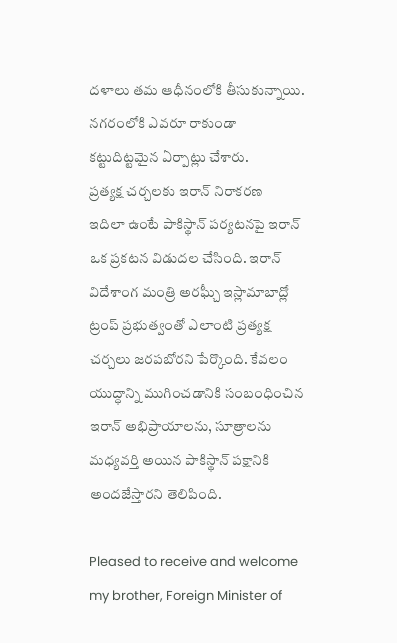దళాలు తమ ఆధీనంలోకి తీసుకున్నాయి. నగరంలోకి ఎవరూ రాకుండా కట్టుదిట్టమైన ఏర్పాట్లు చేశారు.
ప్రత్యక్ష చర్చలకు ఇరాన్ నిరాకరణ
ఇదిలా ఉంటే పాకిస్థాన్ పర్యటనపై ఇరాన్ ఒక ప్రకటన విడుదల చేసింది. ఇరాన్ విదేశాంగ మంత్రి అరఘ్చీ ఇస్లామాబాద్లో ట్రంప్ ప్రభుత్వంతో ఎలాంటి ప్రత్యక్ష చర్చలు జరపబోరని పేర్కొంది. కేవలం యుద్ధాన్ని ముగించడానికి సంబంధించిన ఇరాన్ అభిప్రాయాలను, సూత్రాలను మధ్యవర్తి అయిన పాకిస్థాన్ పక్షానికి అందజేస్తారని తెలిపింది.

Pleased to receive and welcome my brother, Foreign Minister of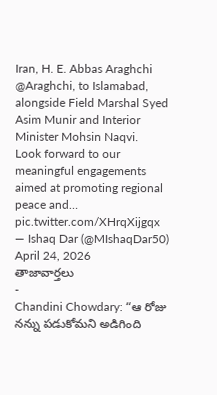Iran, H. E. Abbas Araghchi @Araghchi, to Islamabad, alongside Field Marshal Syed Asim Munir and Interior Minister Mohsin Naqvi.
Look forward to our meaningful engagements aimed at promoting regional peace and… pic.twitter.com/XHrqXijgqx
— Ishaq Dar (@MIshaqDar50) April 24, 2026
తాజావార్తలు
-
Chandini Chowdary: “ఆ రోజు నన్ను పడుకోమని అడిగింది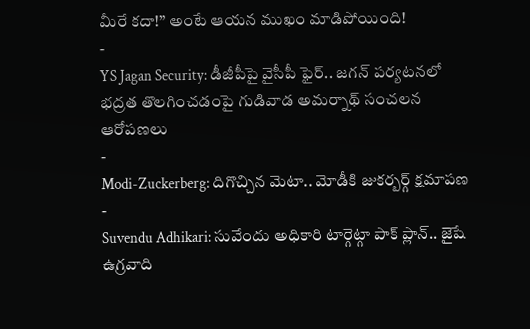మీరే కదా!” అంటే ఆయన ముఖం మాడిపోయింది!
-
YS Jagan Security: డీజీపీపై వైసీపీ ఫైర్.. జగన్ పర్యటనలో భద్రత తొలగించడంపై గుడివాడ అమర్నాథ్ సంచలన ఆరోపణలు
-
Modi-Zuckerberg: దిగొచ్చిన మెటా.. మోడీకి జుకర్బర్గ్ క్షమాపణ
-
Suvendu Adhikari: సువేందు అధికారి టార్గెట్గా పాక్ ప్లాన్.. జైషే ఉగ్రవాది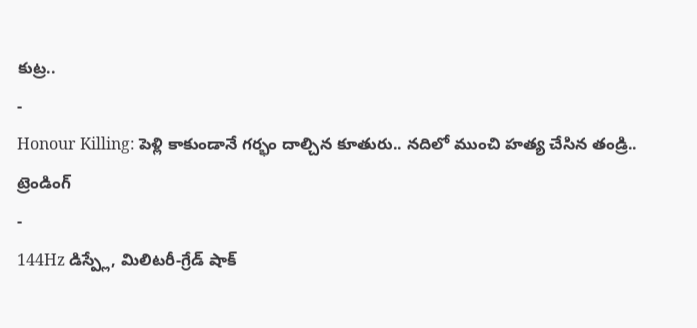కుట్ర..
-
Honour Killing: పెళ్లి కాకుండానే గర్భం దాల్చిన కూతురు.. నదిలో ముంచి హత్య చేసిన తండ్రి..
ట్రెండింగ్
-
144Hz డిస్ప్లే, మిలిటరీ-గ్రేడ్ షాక్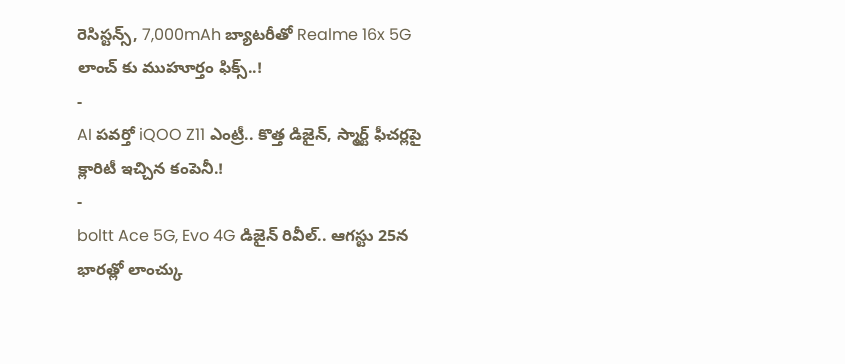రెసిస్టన్స్, 7,000mAh బ్యాటరీతో Realme 16x 5G లాంచ్ కు ముహూర్తం ఫిక్స్..!
-
AI పవర్తో iQOO Z11 ఎంట్రీ.. కొత్త డిజైన్, స్మార్ట్ ఫీచర్లపై క్లారిటీ ఇచ్చిన కంపెనీ.!
-
boltt Ace 5G, Evo 4G డిజైన్ రివీల్.. ఆగస్టు 25న భారత్లో లాంచ్కు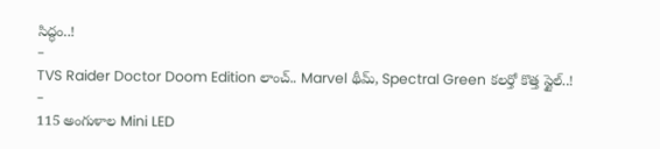సిద్ధం..!
-
TVS Raider Doctor Doom Edition లాంచ్.. Marvel థీమ్, Spectral Green కలర్తో కొత్త స్టైల్..!
-
115 అంగుళాల Mini LED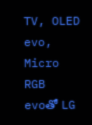TV, OLED evo, Micro RGB evoతో LG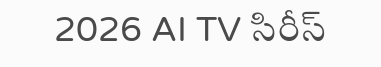2026 AI TV సిరీస్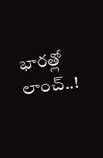భారత్లో లాంచ్..!